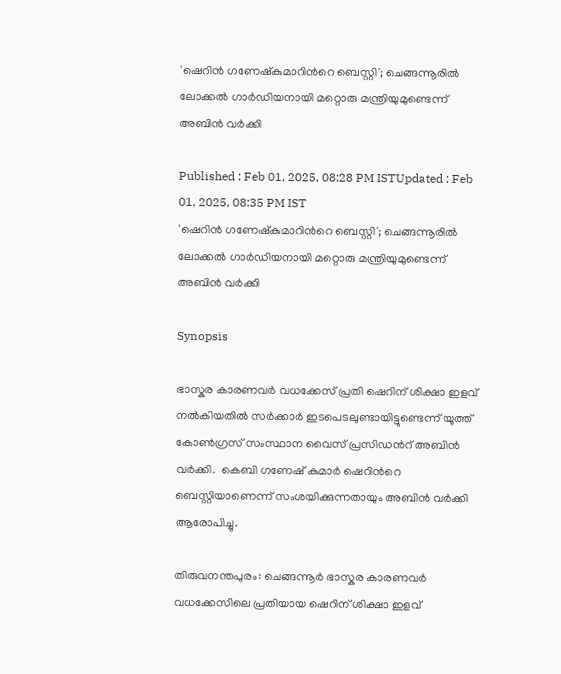'ഷെറിൻ ഗണേഷ്‍കുമാറിന്‍റെ ബെസ്റ്റി'; ചെങ്ങന്നൂരിൽ ലോക്കൽ ഗാർഡിയനായി മറ്റൊരു മന്ത്രിയുമുണ്ടെന്ന് അബിൻ വര്‍ക്കി

Published : Feb 01, 2025, 08:28 PM ISTUpdated : Feb 01, 2025, 08:35 PM IST
'ഷെറിൻ ഗണേഷ്‍കുമാറിന്‍റെ ബെസ്റ്റി'; ചെങ്ങന്നൂരിൽ ലോക്കൽ ഗാർഡിയനായി മറ്റൊരു മന്ത്രിയുമുണ്ടെന്ന് അബിൻ വര്‍ക്കി

Synopsis

ഭാസ്കര കാരണവര്‍ വധക്കേസ് പ്രതി ഷെറിന് ശിക്ഷാ ഇളവ് നൽകിയതിൽ സര്‍ക്കാര്‍ ഇടപെടലുണ്ടായിട്ടുണ്ടെന്ന് യൂത്ത് കോണ്‍ഗ്രസ് സംസ്ഥാന വൈസ് പ്രസിഡന്‍റ് അബിൻ വര്‍ക്കി.  കെബി ഗണേഷ് കുമാര്‍ ഷെറിന്‍റെ ബെസ്റ്റിയാണെന്ന് സംശയിക്കുന്നതായും അബിൻ വര്‍ക്കി ആരോപിച്ചു.

തിരുവനന്തപുരം: ചെങ്ങന്നൂര്‍ ഭാസ്കര കാരണവര്‍ വധക്കേസിലെ പ്രതിയായ ഷെറിന് ശിക്ഷാ ഇളവ്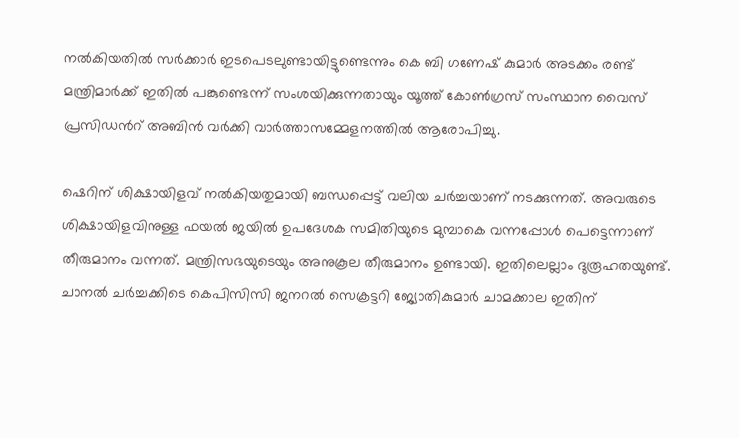നൽകിയതിൽ സര്‍ക്കാര്‍ ഇടപെടലുണ്ടായിട്ടുണ്ടെന്നും കെ ബി ഗണേഷ് കുമാര്‍ അടക്കം രണ്ട് മന്ത്രിമാര്‍ക്ക് ഇതിൽ പങ്കുണ്ടെന്ന് സംശയിക്കുന്നതായും യൂത്ത് കോണ്‍ഗ്രസ് സംസ്ഥാന വൈസ് പ്രസിഡന്‍റ് അബിൻ വര്‍ക്കി വാര്‍ത്താസമ്മേളനത്തിൽ ആരോപിച്ചു.

ഷെറിന് ശിക്ഷായിളവ് നൽകിയതുമായി ബന്ധപ്പെട്ട് വലിയ ചര്‍ച്ചയാണ് നടക്കുന്നത്. അവരുടെ ശിക്ഷായിളവിനുള്ള ഫയല്‍ ജയിൽ ഉപദേശക സമിതിയുടെ മുമ്പാകെ വന്നപ്പോള്‍ പെട്ടെന്നാണ് തീരുമാനം വന്നത്. മന്ത്രിസഭയുടെയും അനുകൂല തീരുമാനം ഉണ്ടായി. ഇതിലെല്ലാം ദുരൂഹതയുണ്ട്. ചാനൽ ചര്‍ച്ചക്കിടെ കെപിസിസി ജനറൽ സെക്രട്ടറി ജ്യോതികുമാര്‍ ചാമക്കാല ഇതിന്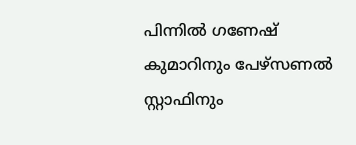പിന്നിൽ ഗണേഷ് കുമാറിനും പേഴ്സണൽ സ്റ്റാഫിനും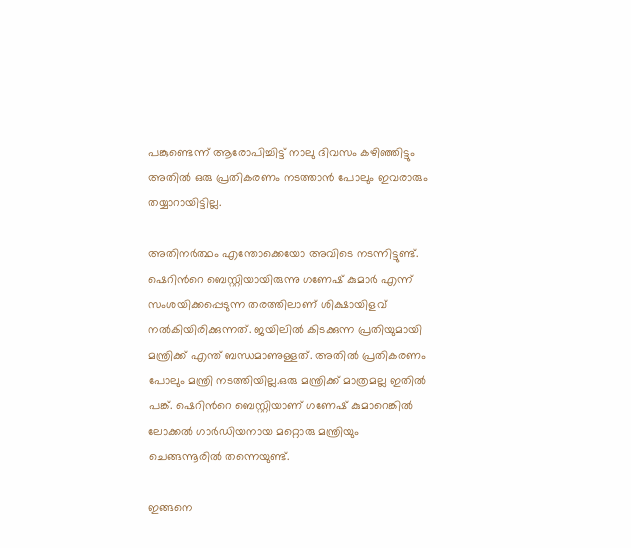പങ്കുണ്ടെന്ന് ആരോപിച്ചിട്ട് നാലു ദിവസം കഴിഞ്ഞിട്ടും അതിൽ ഒരു പ്രതികരണം നടത്താൻ പോലും ഇവരാരും തയ്യാറായിട്ടില്ല.

അതിനര്‍ത്ഥം എന്തോക്കെയോ അവിടെ നടന്നിട്ടുണ്ട്. ഷെറിന്‍റെ ബെസ്റ്റിയായിരുന്നു ഗണേഷ് കുമാര്‍ എന്ന് സംശയിക്കപ്പെടുന്ന തരത്തിലാണ് ശിക്ഷായിളവ് നൽകിയിരിക്കുന്നത്. ജയിലിൽ കിടക്കുന്ന പ്രതിയുമായി മന്ത്രിക്ക് എന്ത് ബന്ധമാണുള്ളത്. അതിൽ പ്രതികരണം പോലും മന്ത്രി നടത്തിയില്ല.ഒരു മന്ത്രിക്ക് മാത്രമല്ല ഇതിൽ പങ്ക്. ഷെറിന്‍റെ ബെസ്റ്റിയാണ് ഗണേഷ് കുമാറെങ്കിൽ ലോക്കൽ ഗാര്‍ഡിയനായ മറ്റൊരു മന്ത്രിയും ചെങ്ങന്നൂരിൽ തന്നെയുണ്ട്.

ഇങ്ങനെ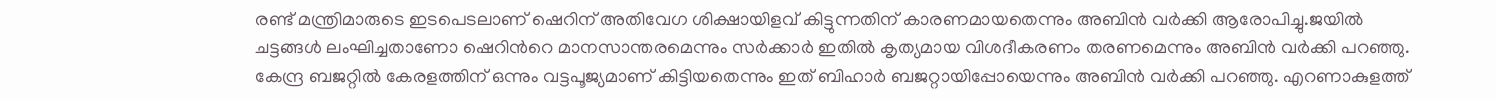രണ്ട് മന്ത്രിമാരുടെ ഇടപെടലാണ് ഷെറിന് അതിവേഗ ശിക്ഷായിളവ് കിട്ടുന്നതിന് കാരണമായതെന്നും അബിൻ വര്‍ക്കി ആരോപിച്ചു.ജയിൽ ചട്ടങ്ങൾ ലംഘിച്ചതാണോ ഷെറിന്‍റെ മാനസാന്തരമെന്നും സർക്കാർ ഇതിൽ കൃത്യമായ വിശദീകരണം തരണമെന്നും അബിൻ വര്‍ക്കി പറഞ്ഞു.
കേന്ദ്ര ബജറ്റിൽ കേരളത്തിന് ഒന്നും വട്ടപൂജ്യമാണ് കിട്ടിയതെന്നും ഇത് ബിഹാര്‍ ബജറ്റായിപ്പോയെന്നും അബിൻ വര്‍ക്കി പറഞ്ഞു. എറണാകുളത്ത്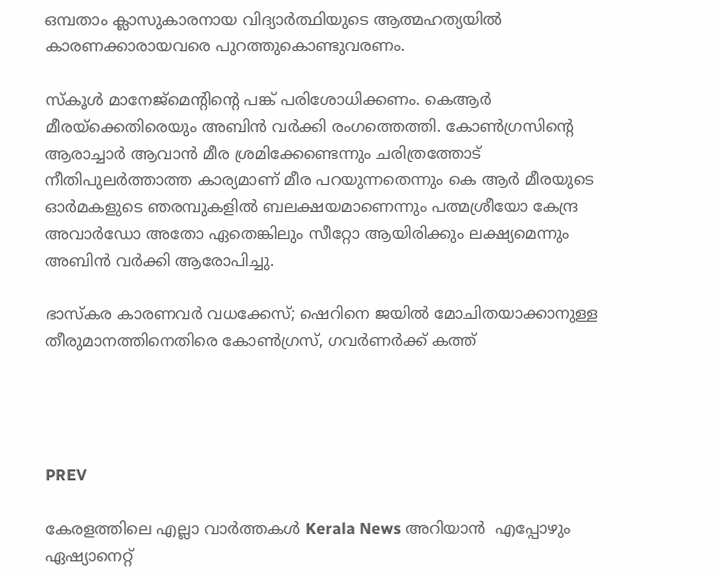ഒമ്പതാം ക്ലാസുകാരനായ വിദ്യാര്‍ത്ഥിയുടെ ആത്മഹത്യയിൽ കാരണക്കാരായവരെ പുറത്തുകൊണ്ടുവരണം.

സ്കൂള്‍ മാനേജ്മെന്‍റിന്‍റെ പങ്ക് പരിശോധിക്കണം. കെആര്‍ മീരയ്ക്കെതിരെയും അബിൻ വര്‍ക്കി രംഗത്തെത്തി. കോണ്‍ഗ്രസിന്‍റെ ആരാച്ചാര്‍ ആവാൻ മീര ശ്രമിക്കേണ്ടെന്നും ചരിത്രത്തോട് നീതിപുലർത്താത്ത കാര്യമാണ് മീര പറയുന്നതെന്നും കെ ആർ മീരയുടെ ഓർമകളുടെ ഞരമ്പുകളിൽ ബലക്ഷയമാണെന്നും പത്മശ്രീയോ കേന്ദ്ര അവാർഡോ അതോ ഏതെങ്കിലും സീറ്റോ ആയിരിക്കും ലക്ഷ്യമെന്നും അബിൻ വര്‍ക്കി ആരോപിച്ചു.

ഭാസ്കര കാരണവർ വധക്കേസ്; ഷെറിനെ ജയിൽ മോചിതയാക്കാനുള്ള തീരുമാനത്തിനെതിരെ കോൺഗ്രസ്, ഗവര്‍ണര്‍ക്ക് കത്ത്




PREV

കേരളത്തിലെ എല്ലാ വാർത്തകൾ Kerala News അറിയാൻ  എപ്പോഴും ഏഷ്യാനെറ്റ്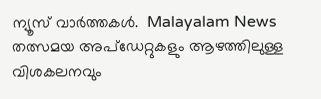ന്യൂസ് വാർത്തകൾ.  Malayalam News   തത്സമയ അപ്‌ഡേറ്റുകളും ആഴത്തിലുള്ള വിശകലനവും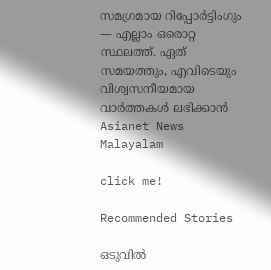സമഗ്രമായ റിപ്പോർട്ടിംഗും — എല്ലാം ഒരൊറ്റ സ്ഥലത്ത്. ഏത് സമയത്തും, എവിടെയും വിശ്വസനീയമായ വാർത്തകൾ ലഭിക്കാൻ Asianet News Malayalam

click me!

Recommended Stories

ഒടുവിൽ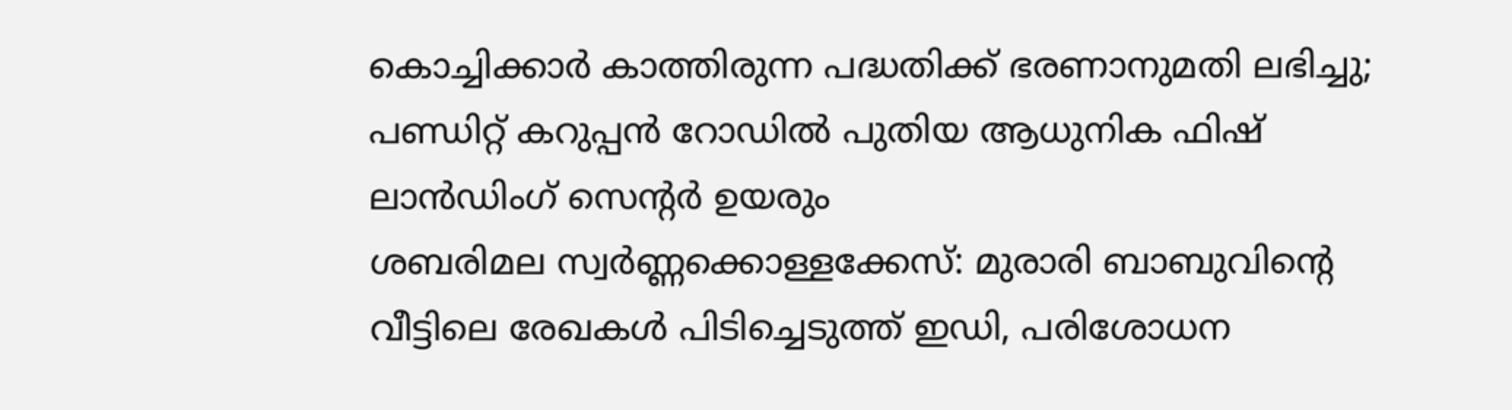കൊച്ചിക്കാർ കാത്തിരുന്ന പദ്ധതിക്ക് ഭരണാനുമതി ലഭിച്ചു; പണ്ഡിറ്റ് കറുപ്പൻ റോഡിൽ പുതിയ ആധുനിക ഫിഷ് ലാൻഡിംഗ് സെന്റർ ഉയരും
ശബരിമല സ്വർണ്ണക്കൊള്ളക്കേസ്: മുരാരി ബാബുവിന്റെ വീട്ടിലെ രേഖകൾ പിടിച്ചെടുത്ത് ഇഡി, പരിശോധന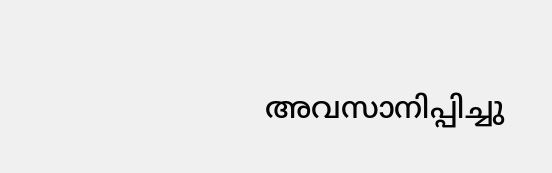അവസാനിപ്പിച്ചു